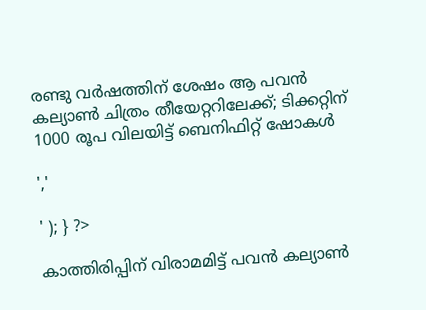രണ്ടു വർഷത്തിന് ശേഷം ആ പവൻ കല്യാൺ ചിത്രം തീയേറ്ററിലേക്ക്; ടിക്കറ്റിന് 1000 രൂപ വിലയിട്ട് ബെനിഫിറ്റ് ഷോകള്‍

','

' ); } ?>

കാത്തിരിപ്പിന് വിരാമമിട്ട് പവന്‍ കല്യാണ്‍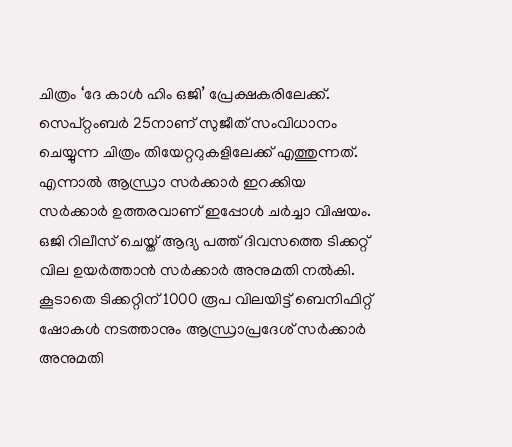ചിത്രം ‘ദേ കാള്‍ ഹിം ഒജി’ പ്രേക്ഷകരിലേക്ക്. സെപ്റ്റംബർ 25നാണ് സുജീത് സംവിധാനം ചെയ്യുന്ന ചിത്രം തിയേറ്ററുകളിലേക്ക് എത്തുന്നത്. എന്നാൽ ആന്ധ്രാ സർക്കാർ ഇറക്കിയ സർക്കാർ ഉത്തരവാണ് ഇപ്പോള്‍ ചർച്ചാ വിഷയം. ഒജി റിലീസ് ചെയ്ത് ആദ്യ പത്ത് ദിവസത്തെ ടിക്കറ്റ് വില ഉയർത്താന്‍ സർക്കാർ അനുമതി നല്‍കി. കൂടാതെ ടിക്കറ്റിന് 1000 രൂപ വിലയിട്ട് ബെനിഫിറ്റ് ഷോകള്‍ നടത്താനും ആന്ധ്രാപ്രദേശ് സർക്കാർ അനുമതി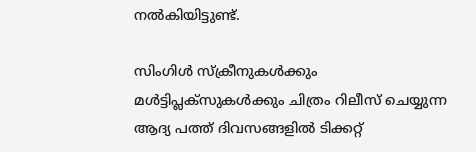നല്‍കിയിട്ടുണ്ട്.

സിംഗിൾ സ്‌ക്രീനുകൾക്കും മൾട്ടിപ്ലക്‌സുകൾക്കും ചിത്രം റിലീസ് ചെയ്യുന്ന ആദ്യ പത്ത് ദിവസങ്ങളിൽ ടിക്കറ്റ്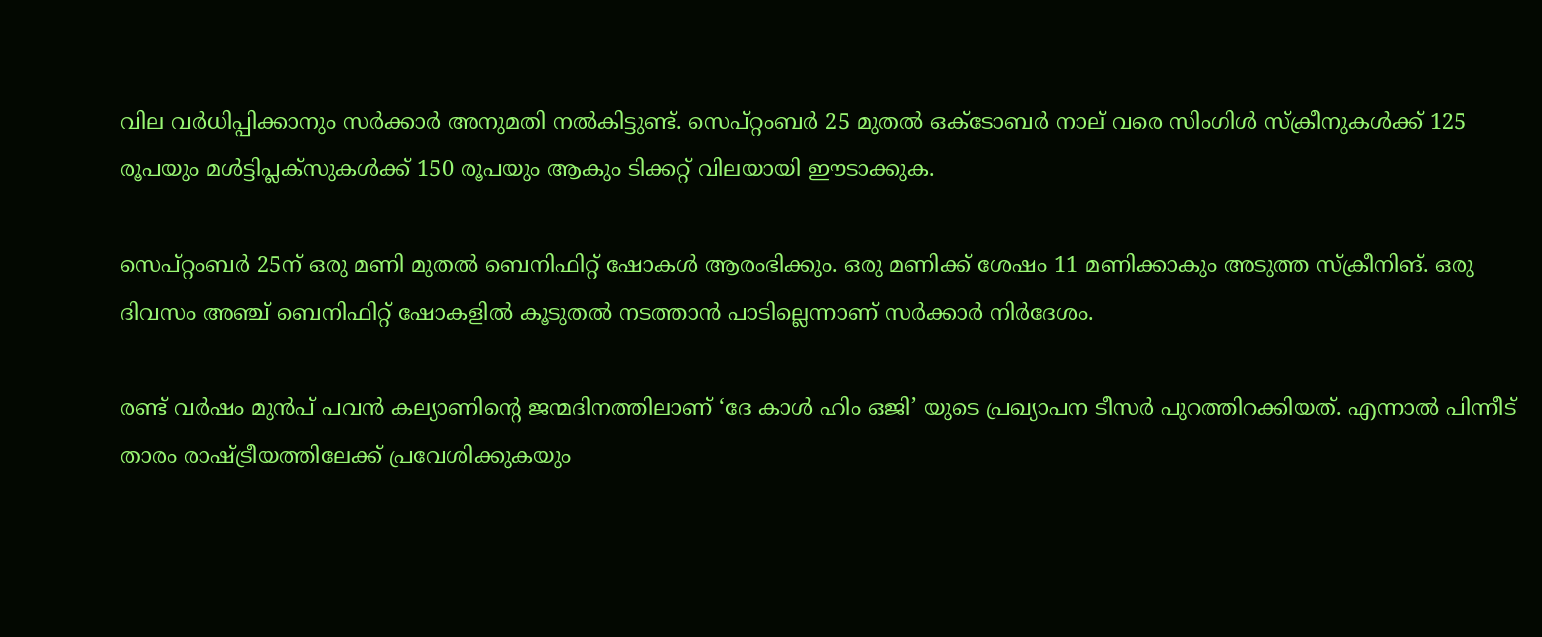വില വർധിപ്പിക്കാനും സർക്കാർ അനുമതി നല്‍കിട്ടുണ്ട്. സെപ്റ്റംബർ 25 മുതൽ ഒക്ടോബർ നാല് വരെ സിംഗിൾ സ്‌ക്രീനുകൾക്ക് 125 രൂപയും മൾട്ടിപ്ലക്‌സുകൾക്ക് 150 രൂപയും ആകും ടിക്കറ്റ് വിലയായി ഈടാക്കുക.

സെപ്റ്റംബർ 25ന് ഒരു മണി മുതല്‍ ബെനിഫിറ്റ് ഷോകള്‍ ആരംഭിക്കും. ഒരു മണിക്ക് ശേഷം 11 മണിക്കാകും അടുത്ത സ്ക്രീനിങ്. ഒരു ദിവസം അഞ്ച് ബെനിഫിറ്റ് ഷോകളില്‍ കൂടുതല്‍ നടത്താന്‍ പാടില്ലെന്നാണ് സർക്കാർ നിർദേശം.

രണ്ട് വർഷം മുന്‍പ് പവന്‍ കല്യാണിന്റെ ജന്മദിനത്തിലാണ് ‘ദേ കാള്‍ ഹിം ഒജി’ യുടെ പ്രഖ്യാപന ടീസർ പുറത്തിറക്കിയത്. എന്നാല്‍ പിന്നീട് താരം രാഷ്ട്രീയത്തിലേക്ക് പ്രവേശിക്കുകയും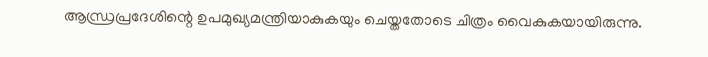ആന്ധ്രപ്രദേശിന്റെ ഉപമുഖ്യമന്ത്രിയാകുകയും ചെയ്തതോടെ ചിത്രം വൈകുകയായിരുന്നു.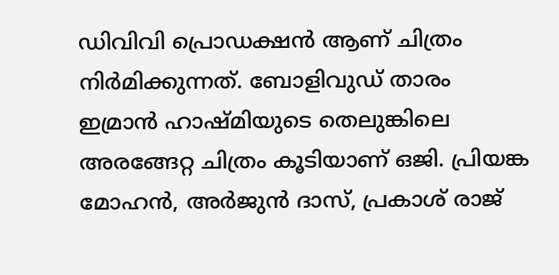ഡിവിവി പ്രൊഡക്ഷന്‍ ആണ് ചിത്രം നിർമിക്കുന്നത്. ബോളിവുഡ് താരം ഇമ്രാന്‍ ഹാഷ്മിയുടെ തെലുങ്കിലെ അരങ്ങേറ്റ ചിത്രം കൂടിയാണ് ഒജി. പ്രിയങ്ക മോഹൻ, അർജുൻ ദാസ്, പ്രകാശ് രാജ്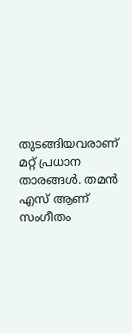തുടങ്ങിയവരാണ് മറ്റ് പ്രധാന താരങ്ങള്‍. തമൻ എസ് ആണ് സംഗീതം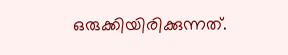ഒരുക്കിയിരിക്കുന്നത്.